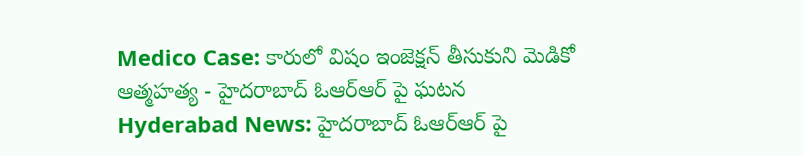Medico Case: కారులో విషం ఇంజెక్షన్ తీసుకుని మెడికో ఆత్మహత్య - హైదరాబాద్ ఓఆర్ఆర్ పై ఘటన
Hyderabad News: హైదరాబాద్ ఓఆర్ఆర్ పై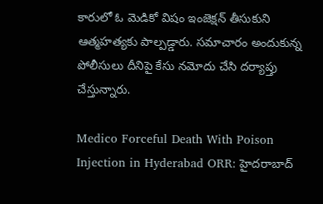కారులో ఓ మెడికో విషం ఇంజెక్షన్ తీసుకుని ఆత్మహత్యకు పాల్పడ్డారు. సమాచారం అందుకున్న పోలీసులు దీనిపై కేసు నమోదు చేసి దర్యాప్తు చేస్తున్నారు.

Medico Forceful Death With Poison Injection in Hyderabad ORR: హైదరాబాద్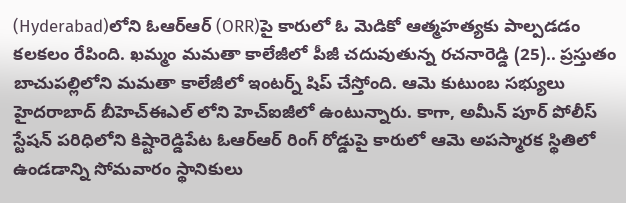(Hyderabad)లోని ఓఆర్ఆర్ (ORR)పై కారులో ఓ మెడికో ఆత్మహత్యకు పాల్పడడం కలకలం రేపింది. ఖమ్మం మమతా కాలేజీలో పీజీ చదువుతున్న రచనారెడ్డి (25).. ప్రస్తుతం బాచుపల్లిలోని మమతా కాలేజీలో ఇంటర్న్ షిప్ చేస్తోంది. ఆమె కుటుంబ సభ్యులు హైదరాబాద్ బీహెచ్ఈఎల్ లోని హెచ్ఐజీలో ఉంటున్నారు. కాగా, అమీన్ పూర్ పోలీస్ స్టేషన్ పరిధిలోని కిష్టారెడ్డిపేట ఓఆర్ఆర్ రింగ్ రోడ్డుపై కారులో ఆమె అపస్మారక స్థితిలో ఉండడాన్ని సోమవారం స్థానికులు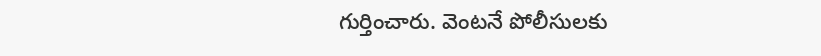గుర్తించారు. వెంటనే పోలీసులకు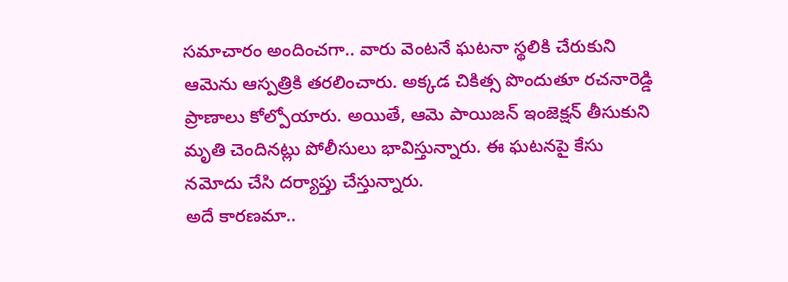సమాచారం అందించగా.. వారు వెంటనే ఘటనా స్థలికి చేరుకుని ఆమెను ఆస్పత్రికి తరలించారు. అక్కడ చికిత్స పొందుతూ రచనారెడ్డి ప్రాణాలు కోల్పోయారు. అయితే, ఆమె పాయిజన్ ఇంజెక్షన్ తీసుకుని మృతి చెందినట్లు పోలీసులు భావిస్తున్నారు. ఈ ఘటనపై కేసు నమోదు చేసి దర్యాప్తు చేస్తున్నారు.
అదే కారణమా..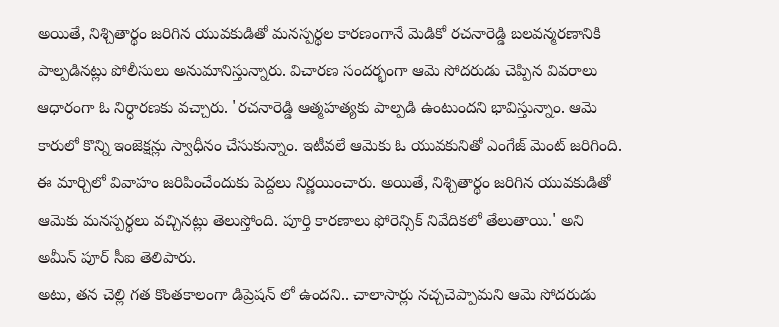అయితే, నిశ్చితార్థం జరిగిన యువకుడితో మనస్పర్థల కారణంగానే మెడికో రచనారెడ్డి బలవన్మరణానికి పాల్పడినట్లు పోలీసులు అనుమానిస్తున్నారు. విచారణ సందర్భంగా ఆమె సోదరుడు చెప్పిన వివరాలు ఆధారంగా ఓ నిర్ధారణకు వచ్చారు. 'రచనారెడ్డి ఆత్మహత్యకు పాల్పడి ఉంటుందని భావిస్తున్నాం. ఆమె కారులో కొన్ని ఇంజెక్షన్లు స్వాధీనం చేసుకున్నాం. ఇటీవలే ఆమెకు ఓ యువకునితో ఎంగేజ్ మెంట్ జరిగింది. ఈ మార్చిలో వివాహం జరిపించేందుకు పెద్దలు నిర్ణయించారు. అయితే, నిశ్చితార్థం జరిగిన యువకుడితో ఆమెకు మనస్పర్థలు వచ్చినట్లు తెలుస్తోంది. పూర్తి కారణాలు ఫోరెన్సిక్ నివేదికలో తేలుతాయి.' అని అమీన్ పూర్ సీఐ తెలిపారు.
అటు, తన చెల్లి గత కొంతకాలంగా డిప్రెషన్ లో ఉందని.. చాలాసార్లు నచ్చచెప్పామని ఆమె సోదరుడు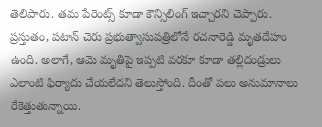తెలిపారు. తమ పేరెంట్స్ కూడా కౌన్సిలింగ్ ఇచ్చారని చెప్పారు. ప్రస్తుతం, పటాన్ చెరు ప్రభుత్వాసుపత్రిలోనే రచనారెడ్డి మృతదేహం ఉంది. అలాగే, ఆమె మృతిపై ఇప్పటి వరకూ కూడా తల్లిదండ్రులు ఎలాంటి ఫిర్యాదు చేయలేదని తెలుస్తోంది. దీంతో పలు అనుమానాలు రేకెత్తుతున్నాయి.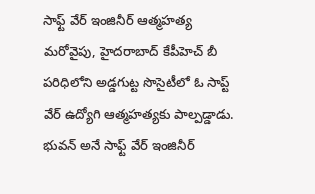సాఫ్ట్ వేర్ ఇంజినీర్ ఆత్మహత్య
మరోవైపు, హైదరాబాద్ కేపీహెచ్ బీ పరిధిలోని అడ్డగుట్ట సొసైటీలో ఓ సాప్ట్ వేర్ ఉద్యోగి ఆత్మహత్యకు పాల్పడ్డాడు. భువన్ అనే సాఫ్ట్ వేర్ ఇంజినీర్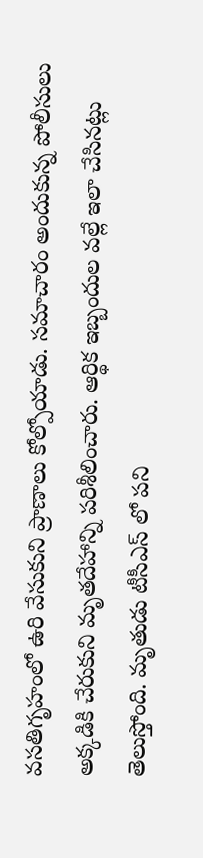వసతిగృహంలో ఉరి వేసుకుని ప్రాణాలు కోల్పోయాడు. సమాచారం అందుకున్న పోలీసులు అక్కడికి చేరుకుని మృతదేహాన్ని పరిశీలించారు. ఆర్థిక ఇబ్బందుల వల్లే ఇలా చేసినట్లు తెలుస్తోంది. మృతుడు టీసీఎస్ లో పని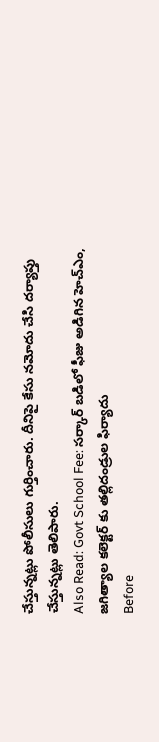చేస్తున్నట్లు పోలీసులు గుర్తించారు. దీనిపై కేసు నమోదు చేసి దర్యాప్తు చేస్తున్నట్లు తెలిపారు.
Also Read: Govt School Fee: సర్కార్ బడిలో ఫీజు అడిగిన హెచ్ఎం, జగిత్యాల కలెక్టర్ కు తల్లిదండ్రుల ఫిర్యాదు
Before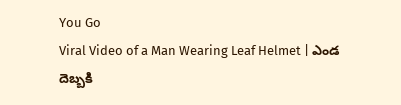You Go
Viral Video of a Man Wearing Leaf Helmet | ఎండ దెబ్బకి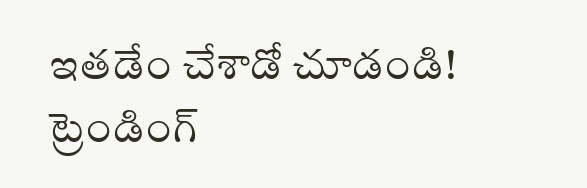ఇతడేం చేశాడో చూడండి!
ట్రెండింగ్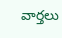వార్తలు